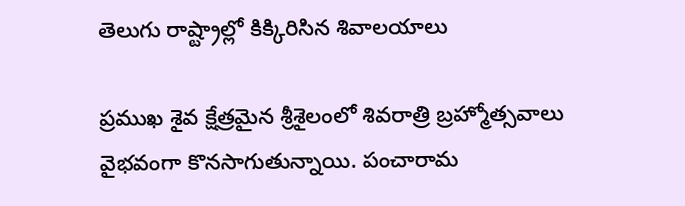తెలుగు రాష్ట్రాల్లో కిక్కిరిసిన శివాలయాలు

ప్రముఖ శైవ క్షేత్రమైన శ్రీశైలంలో శివరాత్రి బ్రహ్మోత్సవాలు వైభవంగా కొనసాగుతున్నాయి. పంచారామ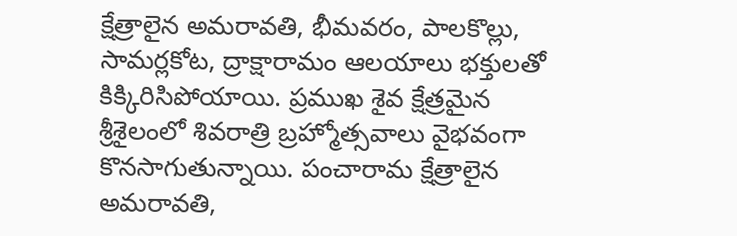క్షేత్రాలైన అమరావతి, భీమవరం, పాలకొల్లు, సామర్లకోట, ద్రాక్షారామం ఆలయాలు భక్తులతో కిక్కిరిసిపోయాయి. ప్రముఖ శైవ క్షేత్రమైన శ్రీశైలంలో శివరాత్రి బ్రహ్మోత్సవాలు వైభవంగా కొనసాగుతున్నాయి. పంచారామ క్షేత్రాలైన అమరావతి,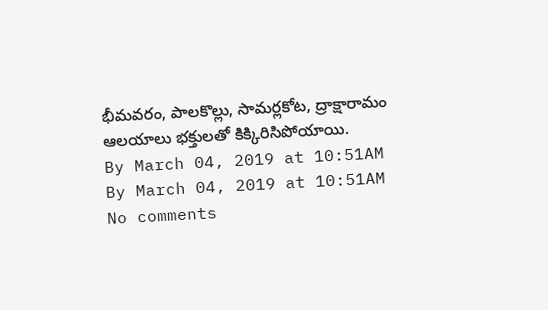భీమవరం, పాలకొల్లు, సామర్లకోట, ద్రాక్షారామం ఆలయాలు భక్తులతో కిక్కిరిసిపోయాయి.
By March 04, 2019 at 10:51AM
By March 04, 2019 at 10:51AM
No comments